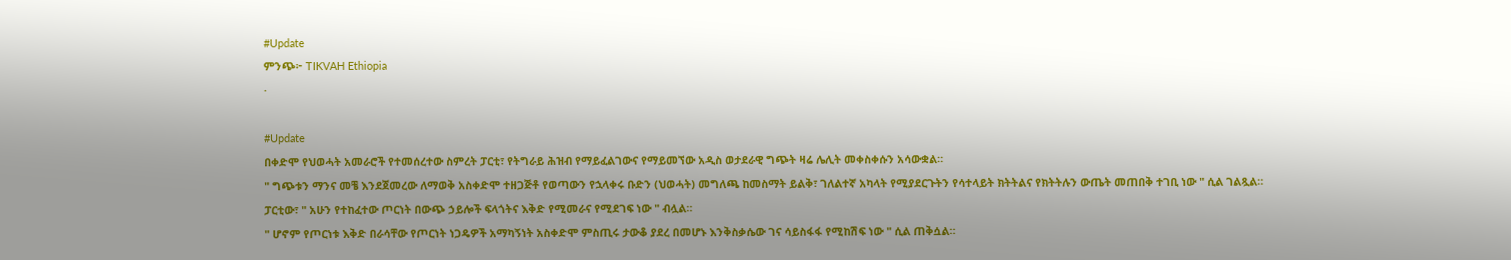#Update
ምንጭ፦ TIKVAH Ethiopia
·

#Update
በቀድሞ የህወሓት አመራሮች የተመሰረተው ስምረት ፓርቲ፣ የትግራይ ሕዝብ የማይፈልገውና የማይመኘው አዲስ ወታደራዊ ግጭት ዛሬ ሌሊት መቀስቀሱን አሳውቋል።
" ግጭቱን ማንና መቼ እንደጀመረው ለማወቅ አስቀድሞ ተዘጋጅቶ የወጣውን የኋላቀሩ ቡድን (ህወሓት) መግለጫ ከመስማት ይልቅ፣ ገለልተኛ አካላት የሚያደርጉትን የሳተላይት ክትትልና የክትትሉን ውጤት መጠበቅ ተገቢ ነው " ሲል ገልጿል።
ፓርቲው፣ " አሁን የተከፈተው ጦርነት በውጭ ኃይሎች ፍላጎትና እቅድ የሚመራና የሚደገፍ ነው " ብሏል።
" ሆኖም የጦርነቱ እቅድ በራሳቸው የጦርነት ነጋዴዎች አማካኝነት አስቀድሞ ምስጢሩ ታውቆ ያደረ በመሆኑ እንቅስቃሴው ገና ሳይስፋፋ የሚከሽፍ ነው " ሲል ጠቅሷል።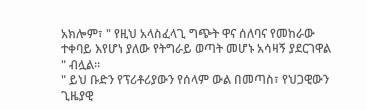አክሎም፣ " የዚህ አላስፈላጊ ግጭት ዋና ሰለባና የመከራው ተቀባይ እየሆነ ያለው የትግራይ ወጣት መሆኑ አሳዛኝ ያደርገዋል " ብሏል።
" ይህ ቡድን የፕሪቶሪያውን የሰላም ውል በመጣስ፣ የህጋዊውን ጊዜያዊ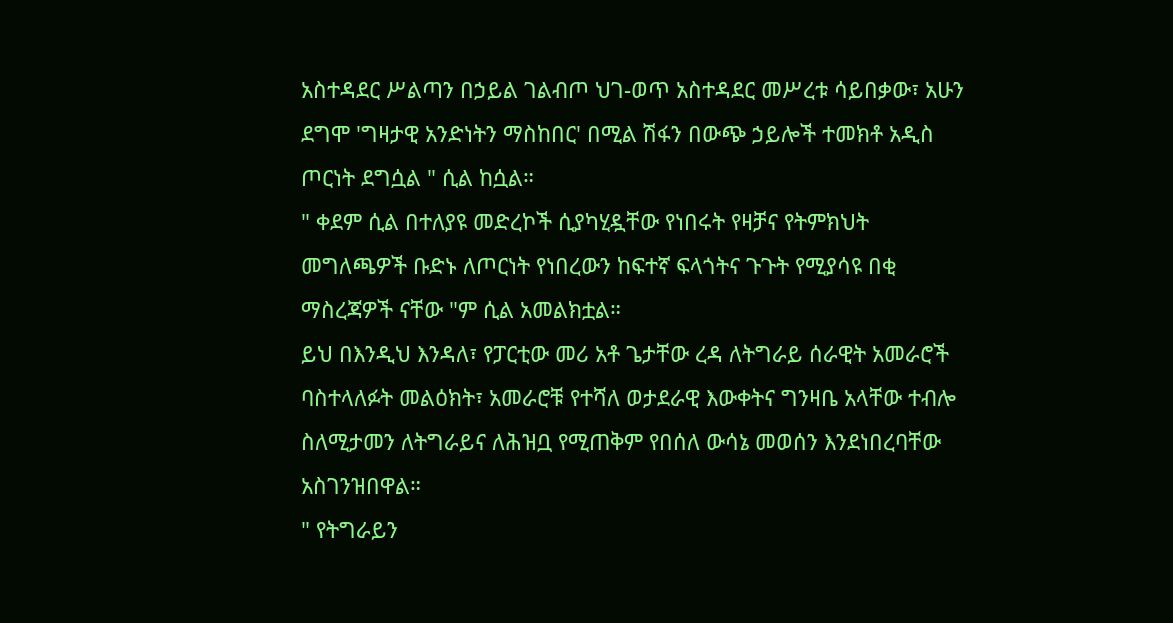አስተዳደር ሥልጣን በኃይል ገልብጦ ህገ-ወጥ አስተዳደር መሥረቱ ሳይበቃው፣ አሁን ደግሞ 'ግዛታዊ አንድነትን ማስከበር' በሚል ሽፋን በውጭ ኃይሎች ተመክቶ አዲስ ጦርነት ደግሷል " ሲል ከሷል።
" ቀደም ሲል በተለያዩ መድረኮች ሲያካሂዷቸው የነበሩት የዛቻና የትምክህት መግለጫዎች ቡድኑ ለጦርነት የነበረውን ከፍተኛ ፍላጎትና ጉጉት የሚያሳዩ በቂ ማስረጃዎች ናቸው "ም ሲል አመልክቷል።
ይህ በእንዲህ እንዳለ፣ የፓርቲው መሪ አቶ ጌታቸው ረዳ ለትግራይ ሰራዊት አመራሮች ባስተላለፉት መልዕክት፣ አመራሮቹ የተሻለ ወታደራዊ እውቀትና ግንዛቤ አላቸው ተብሎ ስለሚታመን ለትግራይና ለሕዝቧ የሚጠቅም የበሰለ ውሳኔ መወሰን እንደነበረባቸው አስገንዝበዋል።
" የትግራይን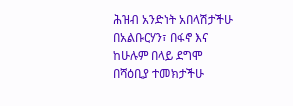ሕዝብ አንድነት አበላሽታችሁ በአልቡርሃን፣ በፋኖ እና ከሁሉም በላይ ደግሞ በሻዕቢያ ተመክታችሁ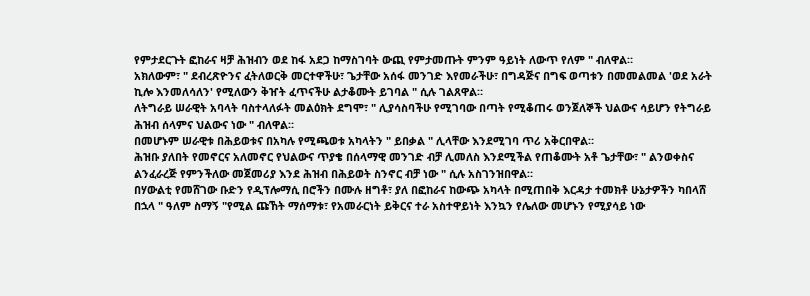የምታደርጉት ፎከራና ዛቻ ሕዝብን ወደ ከፋ አደጋ ከማስገባት ውጪ የምታመጡት ምንም ዓይነት ለውጥ የለም " ብለዋል።
አክለውም፣ " ደብረጽዮንና ፈትለወርቅ መርተዋችሁ፣ ጌታቸው አሰፋ መንገድ እየመራችሁ፣ በግዳጅና በግፍ ወጣቱን በመመልመል 'ወደ አራት ኪሎ እንመለሳለን' የሚለውን ቅዠት ፈጥናችሁ ልታቆሙት ይገባል " ሲሉ ገልጸዋል።
ለትግራይ ሠራዊት አባላት ባስተላለፉት መልዕክት ደግሞ፣ " ሊያሳስባችሁ የሚገባው በጣት የሚቆጠሩ ወንጀለኞች ህልውና ሳይሆን የትግራይ ሕዝብ ሰላምና ህልውና ነው " ብለዋል።
በመሆኑም ሠራዊቱ በሕይወቱና በአካሉ የሚጫወቱ አካላትን " ይበቃል " ሊላቸው እንደሚገባ ጥሪ አቅርበዋል።
ሕዝቡ ያለበት የመኖርና አለመኖር የህልውና ጥያቄ በሰላማዊ መንገድ ብቻ ሊመለስ እንደሚችል የጠቆሙት አቶ ጌታቸው፣ " ልንወቀስና ልንፈራረጅ የምንችለው መጀመሪያ እንደ ሕዝብ በሕይወት ስንኖር ብቻ ነው " ሲሉ አስገንዝበዋል።
በሃውልቲ የመሸገው ቡድን የዲፕሎማሲ በሮችን በሙሉ ዘግቶ፣ ያለ በፎከራና ከውጭ አካላት በሚጠበቅ እርዳታ ተመክቶ ሁኔታዎችን ካበላሸ በኋላ " ዓለም ስማኝ "የሚል ጩኸት ማሰማቱ፣ የአመራርነት ይቅርና ተራ አስተዋይነት እንኳን የሌለው መሆኑን የሚያሳይ ነው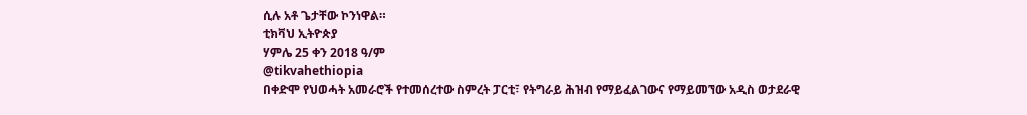ሲሉ አቶ ጌታቸው ኮንነዋል።
ቲክቫህ ኢትዮጵያ
ሃምሌ 25 ቀን 2018 ዓ/ም
@tikvahethiopia
በቀድሞ የህወሓት አመራሮች የተመሰረተው ስምረት ፓርቲ፣ የትግራይ ሕዝብ የማይፈልገውና የማይመኘው አዲስ ወታደራዊ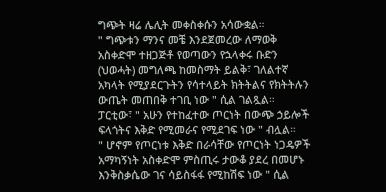ግጭት ዛሬ ሌሊት መቀስቀሱን አሳውቋል።
" ግጭቱን ማንና መቼ እንደጀመረው ለማወቅ አስቀድሞ ተዘጋጅቶ የወጣውን የኋላቀሩ ቡድን (ህወሓት) መግለጫ ከመስማት ይልቅ፣ ገለልተኛ አካላት የሚያደርጉትን የሳተላይት ክትትልና የክትትሉን ውጤት መጠበቅ ተገቢ ነው " ሲል ገልጿል።
ፓርቲው፣ " አሁን የተከፈተው ጦርነት በውጭ ኃይሎች ፍላጎትና እቅድ የሚመራና የሚደገፍ ነው " ብሏል።
" ሆኖም የጦርነቱ እቅድ በራሳቸው የጦርነት ነጋዴዎች አማካኝነት አስቀድሞ ምስጢሩ ታውቆ ያደረ በመሆኑ እንቅስቃሴው ገና ሳይስፋፋ የሚከሽፍ ነው " ሲል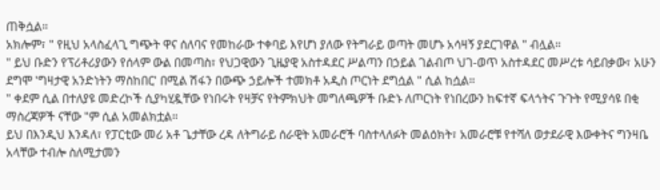ጠቅሷል።
አክሎም፣ " የዚህ አላስፈላጊ ግጭት ዋና ሰለባና የመከራው ተቀባይ እየሆነ ያለው የትግራይ ወጣት መሆኑ አሳዛኝ ያደርገዋል " ብሏል።
" ይህ ቡድን የፕሪቶሪያውን የሰላም ውል በመጣስ፣ የህጋዊውን ጊዜያዊ አስተዳደር ሥልጣን በኃይል ገልብጦ ህገ-ወጥ አስተዳደር መሥረቱ ሳይበቃው፣ አሁን ደግሞ 'ግዛታዊ አንድነትን ማስከበር' በሚል ሽፋን በውጭ ኃይሎች ተመክቶ አዲስ ጦርነት ደግሷል " ሲል ከሷል።
" ቀደም ሲል በተለያዩ መድረኮች ሲያካሂዷቸው የነበሩት የዛቻና የትምክህት መግለጫዎች ቡድኑ ለጦርነት የነበረውን ከፍተኛ ፍላጎትና ጉጉት የሚያሳዩ በቂ ማስረጃዎች ናቸው "ም ሲል አመልክቷል።
ይህ በእንዲህ እንዳለ፣ የፓርቲው መሪ አቶ ጌታቸው ረዳ ለትግራይ ሰራዊት አመራሮች ባስተላለፉት መልዕክት፣ አመራሮቹ የተሻለ ወታደራዊ እውቀትና ግንዛቤ አላቸው ተብሎ ስለሚታመን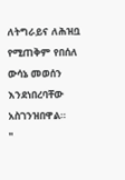ለትግራይና ለሕዝቧ የሚጠቅም የበሰለ ውሳኔ መወሰን እንደነበረባቸው አስገንዝበዋል።
"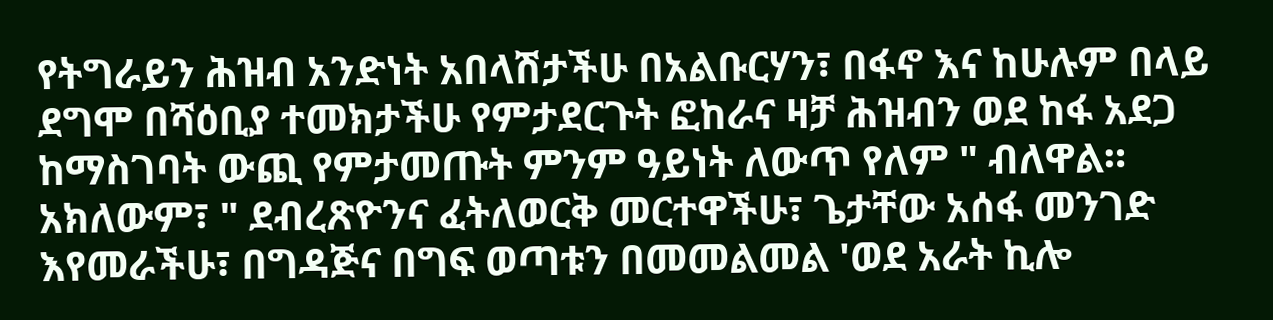የትግራይን ሕዝብ አንድነት አበላሽታችሁ በአልቡርሃን፣ በፋኖ እና ከሁሉም በላይ ደግሞ በሻዕቢያ ተመክታችሁ የምታደርጉት ፎከራና ዛቻ ሕዝብን ወደ ከፋ አደጋ ከማስገባት ውጪ የምታመጡት ምንም ዓይነት ለውጥ የለም " ብለዋል።
አክለውም፣ " ደብረጽዮንና ፈትለወርቅ መርተዋችሁ፣ ጌታቸው አሰፋ መንገድ እየመራችሁ፣ በግዳጅና በግፍ ወጣቱን በመመልመል 'ወደ አራት ኪሎ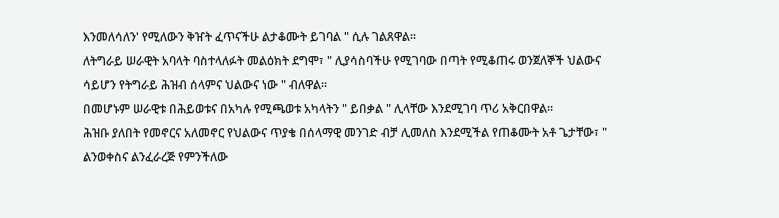እንመለሳለን' የሚለውን ቅዠት ፈጥናችሁ ልታቆሙት ይገባል " ሲሉ ገልጸዋል።
ለትግራይ ሠራዊት አባላት ባስተላለፉት መልዕክት ደግሞ፣ " ሊያሳስባችሁ የሚገባው በጣት የሚቆጠሩ ወንጀለኞች ህልውና ሳይሆን የትግራይ ሕዝብ ሰላምና ህልውና ነው " ብለዋል።
በመሆኑም ሠራዊቱ በሕይወቱና በአካሉ የሚጫወቱ አካላትን " ይበቃል " ሊላቸው እንደሚገባ ጥሪ አቅርበዋል።
ሕዝቡ ያለበት የመኖርና አለመኖር የህልውና ጥያቄ በሰላማዊ መንገድ ብቻ ሊመለስ እንደሚችል የጠቆሙት አቶ ጌታቸው፣ " ልንወቀስና ልንፈራረጅ የምንችለው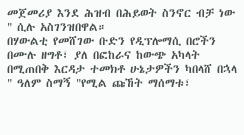መጀመሪያ እንደ ሕዝብ በሕይወት ስንኖር ብቻ ነው " ሲሉ አስገንዝበዋል።
በሃውልቲ የመሸገው ቡድን የዲፕሎማሲ በሮችን በሙሉ ዘግቶ፣ ያለ በፎከራና ከውጭ አካላት በሚጠበቅ እርዳታ ተመክቶ ሁኔታዎችን ካበላሸ በኋላ " ዓለም ስማኝ "የሚል ጩኸት ማሰማቱ፣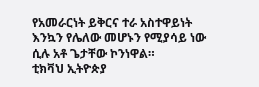የአመራርነት ይቅርና ተራ አስተዋይነት እንኳን የሌለው መሆኑን የሚያሳይ ነው ሲሉ አቶ ጌታቸው ኮንነዋል።
ቲክቫህ ኢትዮጵያ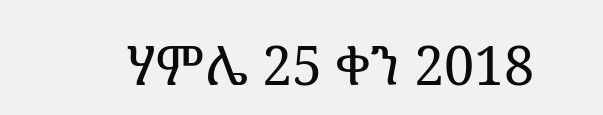ሃምሌ 25 ቀን 2018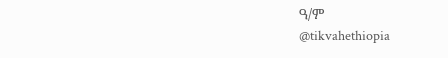ዓ/ም
@tikvahethiopia